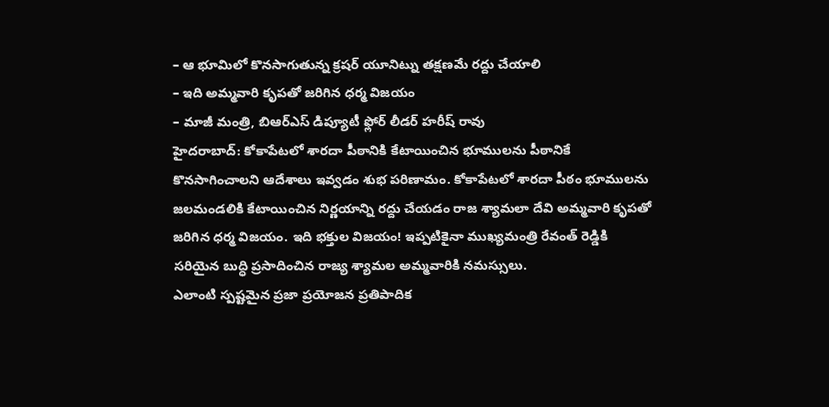– ఆ భూమిలో కొనసాగుతున్న క్రషర్ యూనిట్ను తక్షణమే రద్దు చేయాలి
– ఇది అమ్మవారి కృపతో జరిగిన ధర్మ విజయం
– మాజీ మంత్రి, బిఆర్ఎస్ డిప్యూటీ ఫ్లోర్ లీడర్ హరీష్ రావు
హైదరాబాద్: కోకాపేటలో శారదా పీఠానికి కేటాయించిన భూములను పీఠానికే కొనసాగించాలని ఆదేశాలు ఇవ్వడం శుభ పరిణామం. కోకాపేటలో శారదా పీఠం భూములను జలమండలికి కేటాయించిన నిర్ణయాన్ని రద్దు చేయడం రాజ శ్యామలా దేవి అమ్మవారి కృపతో జరిగిన ధర్మ విజయం. ఇది భక్తుల విజయం! ఇప్పటికైనా ముఖ్యమంత్రి రేవంత్ రెడ్డికి సరియైన బుద్ధి ప్రసాదించిన రాజ్య శ్యామల అమ్మవారికి నమస్సులు.
ఎలాంటి స్పష్టమైన ప్రజా ప్రయోజన ప్రతిపాదిక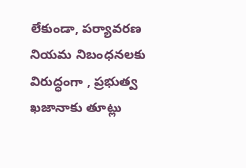లేకుండా, పర్యావరణ నియమ నిబంధనలకు విరుద్ధంగా , ప్రభుత్వ ఖజానాకు తూట్లు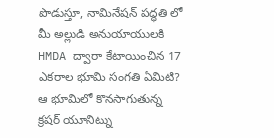పొడుస్తూ, నామినేషన్ పద్ధతి లో మీ అల్లుడి అనుయాయులకి HMDA ద్వారా కేటాయించిన 17 ఎకరాల భూమి సంగతి ఏమిటి? ఆ భూమిలో కొనసాగుతున్న క్రషర్ యూనిట్ను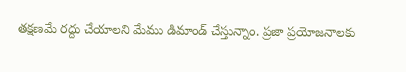తక్షణమే రద్దు చేయాలని మేము డిమాండ్ చేస్తున్నాం. ప్రజా ప్రయోజనాలకు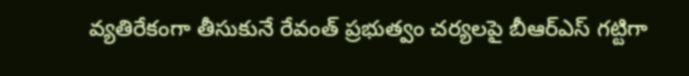వ్యతిరేకంగా తీసుకునే రేవంత్ ప్రభుత్వం చర్యలపై బీఆర్ఎస్ గట్టిగా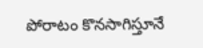పోరాటం కొనసాగిస్తూనే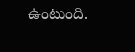ఉంటుంది.